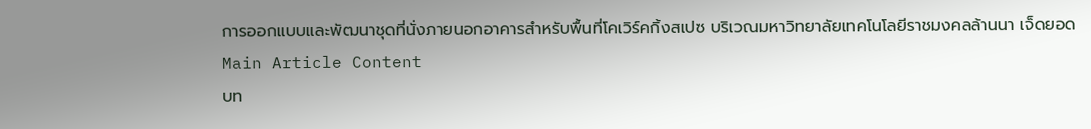การออกแบบและพัฒนาชุดที่นั่งภายนอกอาคารสำหรับพื้นที่โคเวิร์คกิ้งสเปซ บริเวณมหาวิทยาลัยเทคโนโลยีราชมงคลล้านนา เจ็ดยอด
Main Article Content
บท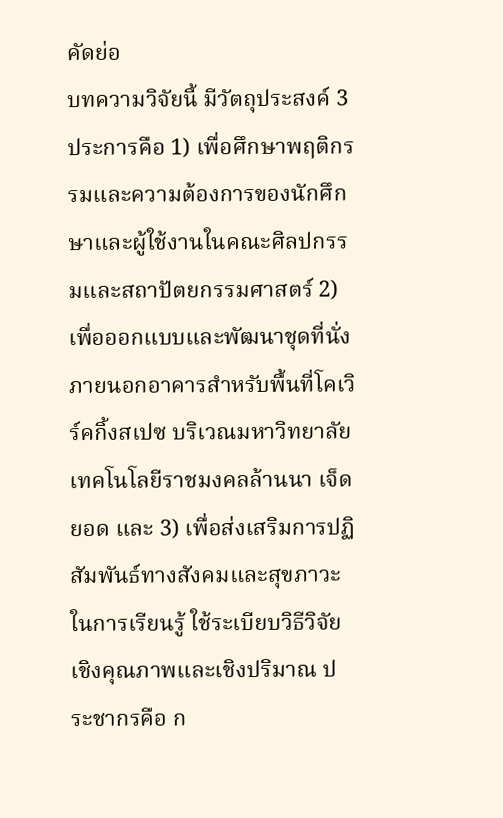คัดย่อ
บทความวิจัยนี้ มีวัตถุประสงค์ 3 ประการคือ 1) เพื่อศึกษาพฤติกรรมและความต้องการของนักศึกษาและผู้ใช้งานในคณะศิลปกรรมและสถาปัตยกรรมศาสตร์ 2) เพื่อออกแบบและพัฒนาชุดที่นั่งภายนอกอาคารสำหรับพื้นที่โคเวิร์คกิ้งสเปซ บริเวณมหาวิทยาลัยเทคโนโลยีราชมงคลล้านนา เจ็ดยอด และ 3) เพื่อส่งเสริมการปฏิสัมพันธ์ทางสังคมและสุขภาวะในการเรียนรู้ ใช้ระเบียบวิธีวิจัยเชิงคุณภาพและเชิงปริมาณ ประชากรคือ ก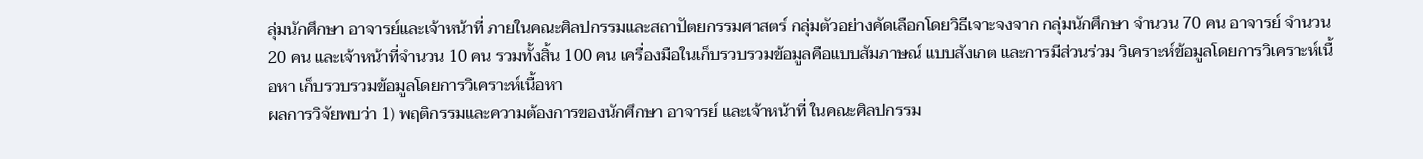ลุ่มนักศึกษา อาจารย์และเจ้าหน้าที่ ภายในคณะศิลปกรรมและสถาปัตยกรรมศาสตร์ กลุ่มตัวอย่างคัดเลือกโดยวิธีเจาะจงจาก กลุ่มนักศึกษา จำนวน 70 คน อาจารย์ จำนวน 20 คน และเจ้าหน้าที่จำนวน 10 คน รวมทั้งสิ้น 100 คน เครื่องมือในเก็บรวบรวมข้อมูลคือแบบสัมภาษณ์ แบบสังเกต และการมีส่วนร่วม วิเคราะห์ข้อมูลโดยการวิเคราะห์เนื้อหา เก็บรวบรวมข้อมูลโดยการวิเคราะห์เนื้อหา
ผลการวิจัยพบว่า 1) พฤติกรรมและความต้องการของนักศึกษา อาจารย์ และเจ้าหน้าที่ ในคณะศิลปกรรม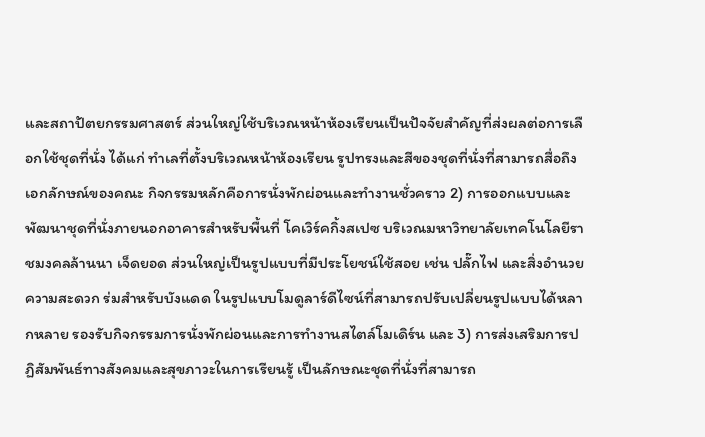และสถาปัตยกรรมศาสตร์ ส่วนใหญ่ใช้บริเวณหน้าห้องเรียนเป็นปัจจัยสำคัญที่ส่งผลต่อการเลือกใช้ชุดที่นั่ง ได้แก่ ทำเลที่ตั้งบริเวณหน้าห้องเรียน รูปทรงและสีของชุดที่นั่งที่สามารถสื่อถึงเอกลักษณ์ของคณะ กิจกรรมหลักคือการนั่งพักผ่อนและทำงานชั่วคราว 2) การออกแบบและพัฒนาชุดที่นั่งภายนอกอาคารสำหรับพื้นที่ โคเวิร์คกิ้งสเปซ บริเวณมหาวิทยาลัยเทคโนโลยีราชมงคลล้านนา เจ็ดยอด ส่วนใหญ่เป็นรูปแบบที่มีประโยชน์ใช้สอย เช่น ปลั๊กไฟ และสิ่งอำนวยความสะดวก ร่มสำหรับบังแดด ในรูปแบบโมดูลาร์ดีไซน์ที่สามารถปรับเปลี่ยนรูปแบบได้หลากหลาย รองรับกิจกรรมการนั่งพักผ่อนและการทำงานสไตล์โมเดิร์น และ 3) การส่งเสริมการปฏิสัมพันธ์ทางสังคมและสุขภาวะในการเรียนรู้ เป็นลักษณะชุดที่นั่งที่สามารถ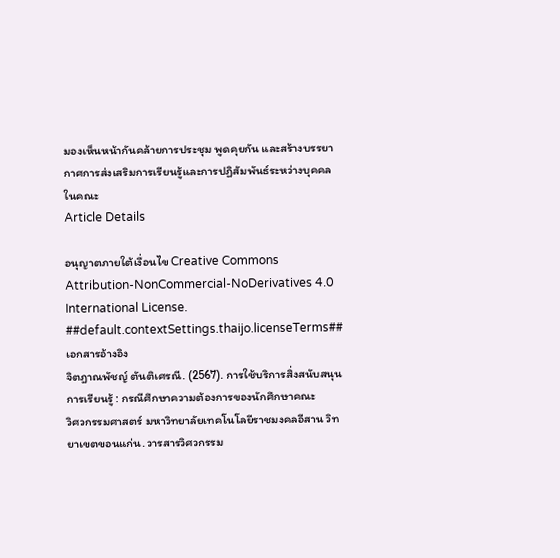มองเห็นหน้ากันคล้ายการประชุม พูดคุยกัน และสร้างบรรยากาศการส่งเสริมการเรียนรู้และการปฏิสัมพันธ์ระหว่างบุคคลในคณะ
Article Details

อนุญาตภายใต้เงื่อนไข Creative Commons Attribution-NonCommercial-NoDerivatives 4.0 International License.
##default.contextSettings.thaijo.licenseTerms##เอกสารอ้างอิง
จิตฎาณพัชญ์ ตันติเศรณี. (2567). การใช้บริการสิ่งสนับสนุนการเรียนรู้ : กรณีศึกษาความต้องการของนักศึกษาคณะ
วิศวกรรมศาสตร์ มหาวิทยาลัยเทคโนโลยีราชมงคลอีสาน วิทยาเขตขอนแก่น. วารสารวิศวกรรม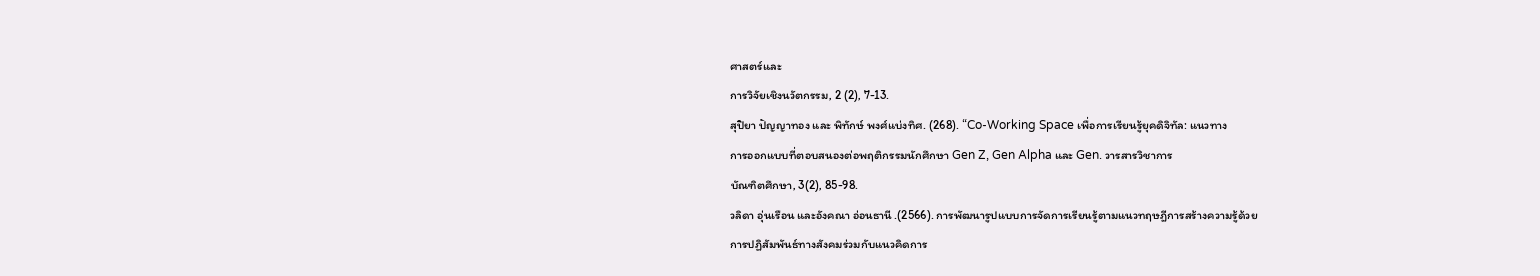ศาสตร์และ
การวิจัยเชิงนวัตกรรม, 2 (2), 7-13.
สุปิยา ปัญญาทอง และ พิทักษ์ พงศ์แบ่งทิศ. (268). “Co-Working Space เพื่อการเรียนรู้ยุคดิจิทัล: แนวทาง
การออกแบบที่ตอบสนองต่อพฤติกรรมนักศึกษา Gen Z, Gen Alpha และ Gen. วารสารวิชาการ
บัณฑิตศึกษา, 3(2), 85-98.
วลิดา อุ่นเรือน และอังคณา อ่อนธานี .(2566). การพัฒนารูปแบบการจัดการเรียนรู้ตามแนวทฤษฎีการสร้างความรู้ด้วย
การปฏิสัมพันธ์ทางสังคมร่วมกับแนวคิดการ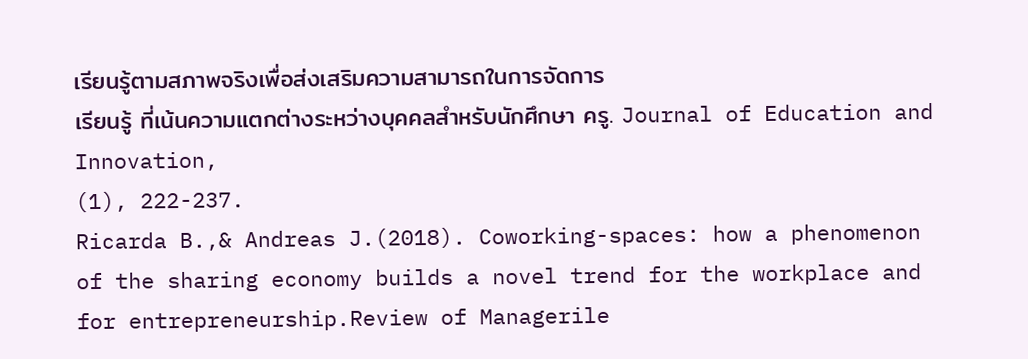เรียนรู้ตามสภาพจริงเพื่อส่งเสริมความสามารถในการจัดการ
เรียนรู้ ที่เน้นความแตกต่างระหว่างบุคคลสำหรับนักศึกษา ครู. Journal of Education and Innovation,
(1), 222-237.
Ricarda B.,& Andreas J.(2018). Coworking-spaces: how a phenomenon of the sharing economy builds a novel trend for the workplace and for entrepreneurship.Review of Managerile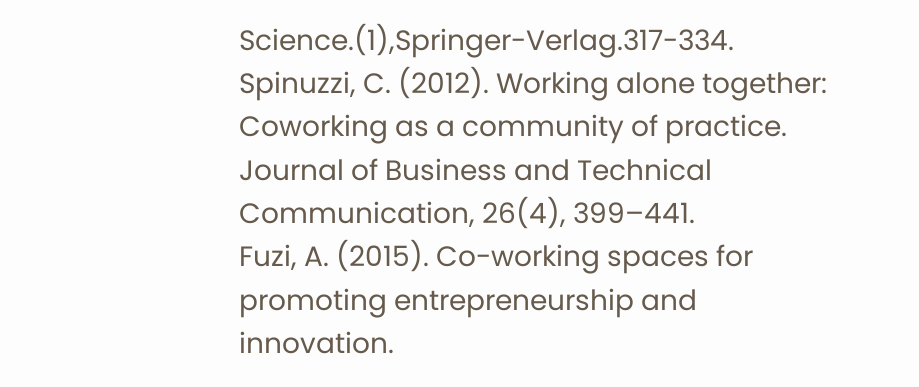Science.(1),Springer-Verlag.317-334.
Spinuzzi, C. (2012). Working alone together: Coworking as a community of practice. Journal of Business and Technical Communication, 26(4), 399–441.
Fuzi, A. (2015). Co-working spaces for promoting entrepreneurship and innovation.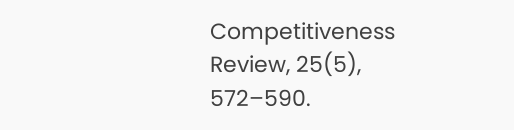Competitiveness Review, 25(5), 572–590.